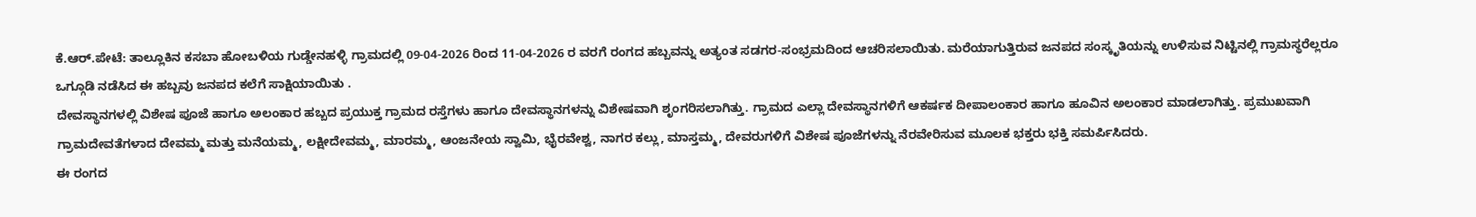ಕೆ.ಆರ್.ಪೇಟೆ: ತಾಲ್ಲೂಕಿನ ಕಸಬಾ ಹೋಬಳಿಯ ಗುಡ್ಡೇನಹಳ್ಳಿ ಗ್ರಾಮದಲ್ಲಿ 09-04-2026 ರಿಂದ 11-04-2026 ರ ವರಗೆ ರಂಗದ ಹಬ್ಬವನ್ನು ಅತ್ಯಂತ ಸಡಗರ-ಸಂಭ್ರಮದಿಂದ ಆಚರಿಸಲಾಯಿತು. ಮರೆಯಾಗುತ್ತಿರುವ ಜನಪದ ಸಂಸ್ಕೃತಿಯನ್ನು ಉಳಿಸುವ ನಿಟ್ಟಿನಲ್ಲಿ ಗ್ರಾಮಸ್ಥರೆಲ್ಲರೂ ಒಗ್ಗೂಡಿ ನಡೆಸಿದ ಈ ಹಬ್ಬವು ಜನಪದ ಕಲೆಗೆ ಸಾಕ್ಷಿಯಾಯಿತು .
ದೇವಸ್ಥಾನಗಳಲ್ಲಿ ವಿಶೇಷ ಪೂಜೆ ಹಾಗೂ ಅಲಂಕಾರ ಹಬ್ಬದ ಪ್ರಯುಕ್ತ ಗ್ರಾಮದ ರಸ್ತೆಗಳು ಹಾಗೂ ದೇವಸ್ಥಾನಗಳನ್ನು ವಿಶೇಷವಾಗಿ ಶೃಂಗರಿಸಲಾಗಿತ್ತು. ಗ್ರಾಮದ ಎಲ್ಲಾ ದೇವಸ್ಥಾನಗಳಿಗೆ ಆಕರ್ಷಕ ದೀಪಾಲಂಕಾರ ಹಾಗೂ ಹೂವಿನ ಅಲಂಕಾರ ಮಾಡಲಾಗಿತ್ತು. ಪ್ರಮುಖವಾಗಿ ಗ್ರಾಮದೇವತೆಗಳಾದ ದೇವಮ್ಮ ಮತ್ತು ಮನೆಯಮ್ಮ, ಲಕ್ಷೀದೇವಮ್ಮ, ಮಾರಮ್ಮ, ಆಂಜನೇಯ ಸ್ವಾಮಿ, ಭೈರವೇಶ್ವ, ನಾಗರ ಕಲ್ಲು, ಮಾಸ್ತಮ್ಮ, ದೇವರುಗಳಿಗೆ ವಿಶೇಷ ಪೂಜೆಗಳನ್ನು ನೆರವೇರಿಸುವ ಮೂಲಕ ಭಕ್ತರು ಭಕ್ತಿ ಸಮರ್ಪಿಸಿದರು.
ಈ ರಂಗದ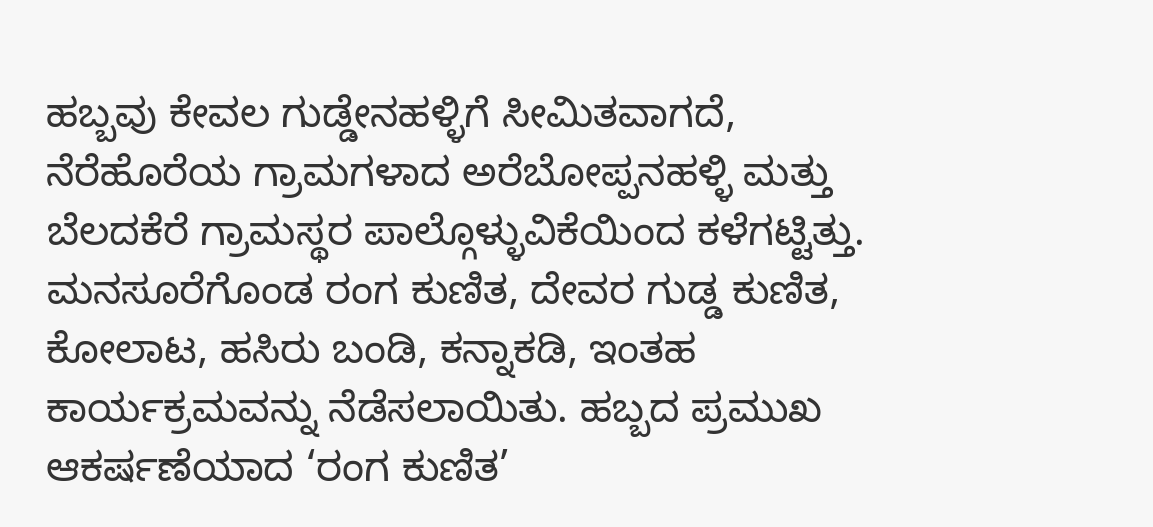ಹಬ್ಬವು ಕೇವಲ ಗುಡ್ಡೇನಹಳ್ಳಿಗೆ ಸೀಮಿತವಾಗದೆ, ನೆರೆಹೊರೆಯ ಗ್ರಾಮಗಳಾದ ಅರೆಬೋಪ್ಪನಹಳ್ಳಿ ಮತ್ತು ಬೆಲದಕೆರೆ ಗ್ರಾಮಸ್ಥರ ಪಾಲ್ಗೊಳ್ಳುವಿಕೆಯಿಂದ ಕಳೆಗಟ್ಟಿತ್ತು. ಮನಸೂರೆಗೊಂಡ ರಂಗ ಕುಣಿತ, ದೇವರ ಗುಡ್ಡ ಕುಣಿತ, ಕೋಲಾಟ, ಹಸಿರು ಬಂಡಿ, ಕನ್ನಾಕಡಿ, ಇಂತಹ ಕಾರ್ಯಕ್ರಮವನ್ನು ನೆಡೆಸಲಾಯಿತು. ಹಬ್ಬದ ಪ್ರಮುಖ ಆಕರ್ಷಣೆಯಾದ ‘ರಂಗ ಕುಣಿತ’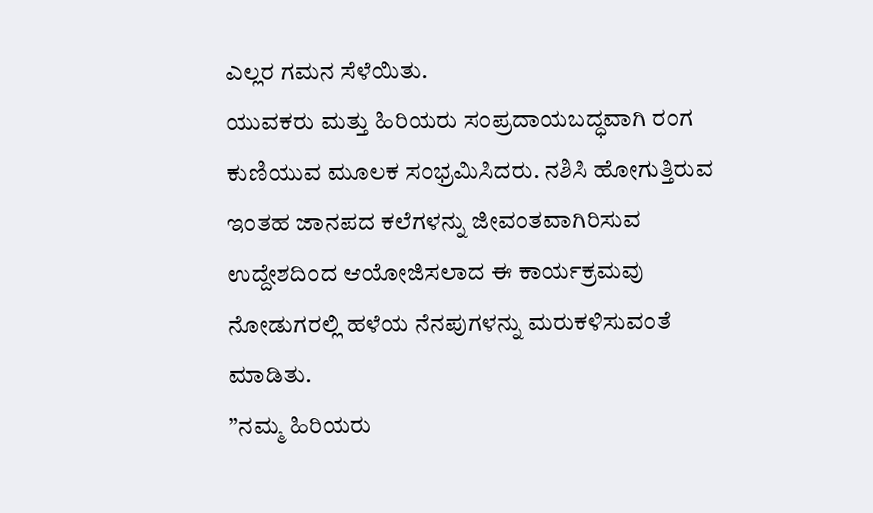ಎಲ್ಲರ ಗಮನ ಸೆಳೆಯಿತು.
ಯುವಕರು ಮತ್ತು ಹಿರಿಯರು ಸಂಪ್ರದಾಯಬದ್ಧವಾಗಿ ರಂಗ ಕುಣಿಯುವ ಮೂಲಕ ಸಂಭ್ರಮಿಸಿದರು. ನಶಿಸಿ ಹೋಗುತ್ತಿರುವ ಇಂತಹ ಜಾನಪದ ಕಲೆಗಳನ್ನು ಜೀವಂತವಾಗಿರಿಸುವ ಉದ್ದೇಶದಿಂದ ಆಯೋಜಿಸಲಾದ ಈ ಕಾರ್ಯಕ್ರಮವು ನೋಡುಗರಲ್ಲಿ ಹಳೆಯ ನೆನಪುಗಳನ್ನು ಮರುಕಳಿಸುವಂತೆ ಮಾಡಿತು.
”ನಮ್ಮ ಹಿರಿಯರು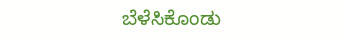ಬೆಳೆಸಿಕೊಂಡು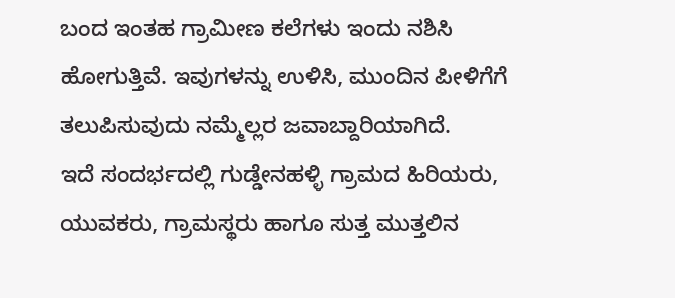ಬಂದ ಇಂತಹ ಗ್ರಾಮೀಣ ಕಲೆಗಳು ಇಂದು ನಶಿಸಿ ಹೋಗುತ್ತಿವೆ. ಇವುಗಳನ್ನು ಉಳಿಸಿ, ಮುಂದಿನ ಪೀಳಿಗೆಗೆ ತಲುಪಿಸುವುದು ನಮ್ಮೆಲ್ಲರ ಜವಾಬ್ದಾರಿಯಾಗಿದೆ.
ಇದೆ ಸಂದರ್ಭದಲ್ಲಿ ಗುಡ್ಡೇನಹಳ್ಳಿ ಗ್ರಾಮದ ಹಿರಿಯರು, ಯುವಕರು, ಗ್ರಾಮಸ್ಥರು ಹಾಗೂ ಸುತ್ತ ಮುತ್ತಲಿನ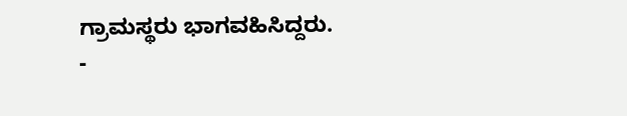ಗ್ರಾಮಸ್ಥರು ಭಾಗವಹಿಸಿದ್ದರು.
-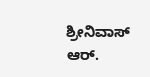ಶ್ರೀನಿವಾಸ್ ಆರ್.